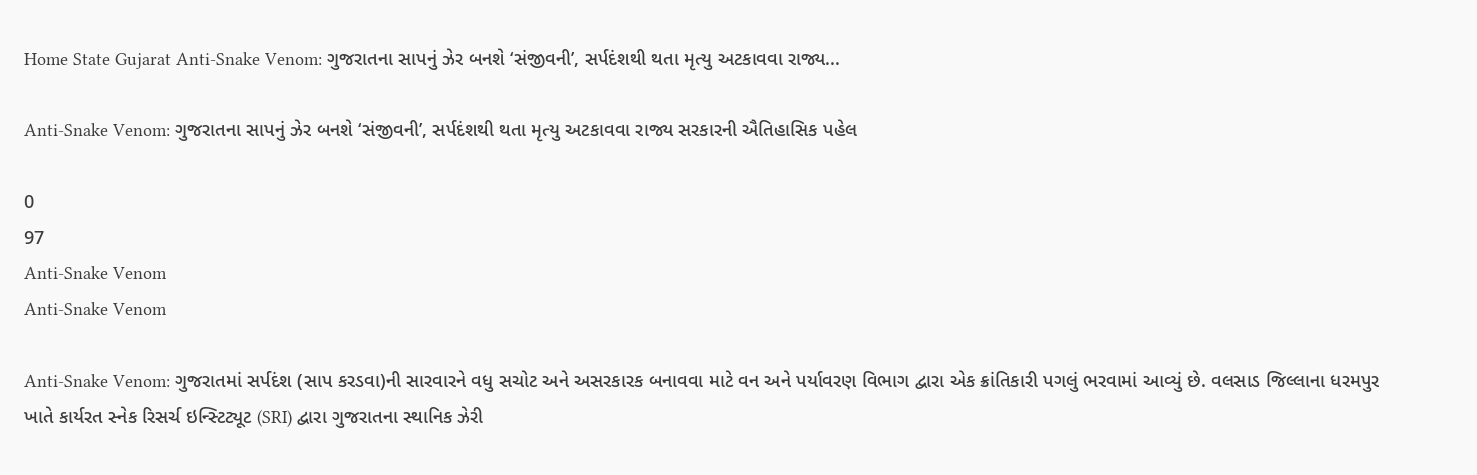Home State Gujarat Anti-Snake Venom: ગુજરાતના સાપનું ઝેર બનશે ‘સંજીવની’, સર્પદંશથી થતા મૃત્યુ અટકાવવા રાજ્ય...

Anti-Snake Venom: ગુજરાતના સાપનું ઝેર બનશે ‘સંજીવની’, સર્પદંશથી થતા મૃત્યુ અટકાવવા રાજ્ય સરકારની ઐતિહાસિક પહેલ

0
97
Anti-Snake Venom
Anti-Snake Venom

Anti-Snake Venom: ગુજરાતમાં સર્પદંશ (સાપ કરડવા)ની સારવારને વધુ સચોટ અને અસરકારક બનાવવા માટે વન અને પર્યાવરણ વિભાગ દ્વારા એક ક્રાંતિકારી પગલું ભરવામાં આવ્યું છે. વલસાડ જિલ્લાના ધરમપુર ખાતે કાર્યરત સ્નેક રિસર્ચ ઇન્સ્ટિટ્યૂટ (SRI) દ્વારા ગુજરાતના સ્થાનિક ઝેરી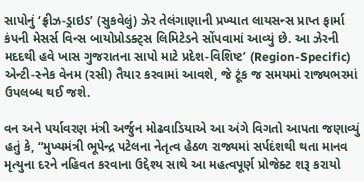સાપોનું ‘ફ્રીઝ-ડ્રાઇડ’ (સુકવેલું) ઝેર તેલંગાણાની પ્રખ્યાત લાયસન્સ પ્રાપ્ત ફાર્મા કંપની મેસર્સ વિન્સ બાયોપ્રોડક્ટ્સ લિમિટેડને સોંપવામાં આવ્યું છે. આ ઝેરની મદદથી હવે ખાસ ગુજરાતના સાપો માટે પ્રદેશ-વિશિષ્ટ’ (Region-Specific) એન્ટી-સ્નેક વેનમ (રસી) તૈયાર કરવામાં આવશે, જે ટૂંક જ સમયમાં રાજ્યભરમાં ઉપલબ્ધ થઈ જશે.

વન અને પર્યાવરણ મંત્રી અર્જુન મોઢવાડિયાએ આ અંગે વિગતો આપતા જણાવ્યું હતું કે, “મુખ્યમંત્રી ભૂપેન્દ્ર પટેલના નેતૃત્વ હેઠળ રાજ્યમાં સર્પદંશથી થતા માનવ મૃત્યુના દરને નહિવત કરવાના ઉદ્દેશ્ય સાથે આ મહત્વપૂર્ણ પ્રોજેક્ટ શરૂ કરાયો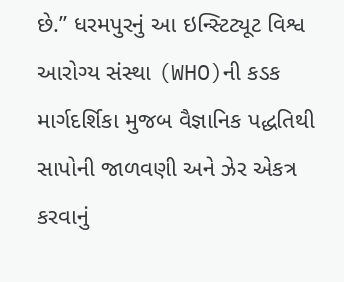છે.” ધરમપુરનું આ ઇન્સ્ટિટ્યૂટ વિશ્વ આરોગ્ય સંસ્થા (WHO)ની કડક માર્ગદર્શિકા મુજબ વૈજ્ઞાનિક પદ્ધતિથી સાપોની જાળવણી અને ઝેર એકત્ર કરવાનું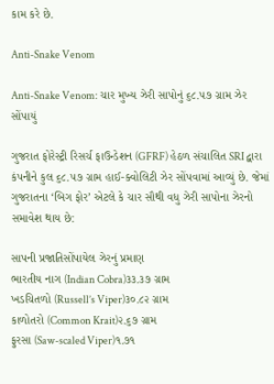કામ કરે છે.

Anti-Snake Venom

Anti-Snake Venom: ચાર મુખ્ય ઝેરી સાપોનું ૬૮.૫૭ ગ્રામ ઝેર સોંપાયું

ગુજરાત ફોરેસ્ટ્રી રિસર્ચ ફાઉન્ડેશન (GFRF) હેઠળ સંચાલિત SRI દ્વારા કંપનીને કુલ ૬૮.૫૭ ગ્રામ હાઈ-ક્વોલિટી ઝેર સોંપવામાં આવ્યું છે. જેમાં ગુજરાતના ‘બિગ ફોર’ એટલે કે ચાર સૌથી વધુ ઝેરી સાપોના ઝેરનો સમાવેશ થાય છે:

સાપની પ્રજાતિસોંપાયેલ ઝેરનું પ્રમાણ
ભારતીય નાગ (Indian Cobra)૩૩.૩૭ ગ્રામ
ખડચિતળો (Russell’s Viper)૩૦.૮૨ ગ્રામ
કાળોતરો (Common Krait)૨.૬૭ ગ્રામ
ફુરસા (Saw-scaled Viper)૧.૭૧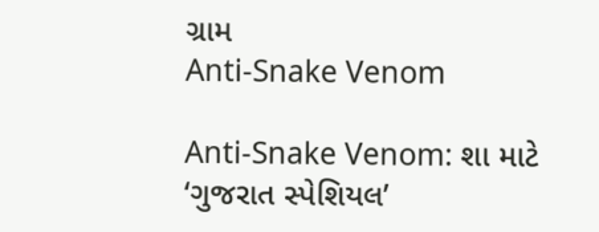ગ્રામ
Anti-Snake Venom

Anti-Snake Venom: શા માટે ‘ગુજરાત સ્પેશિયલ’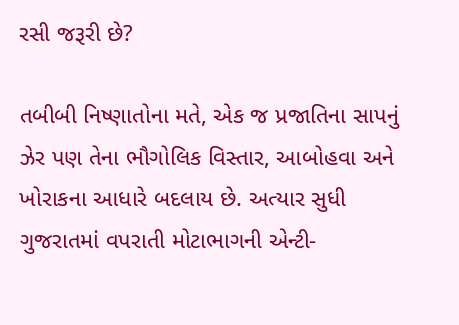રસી જરૂરી છે?

તબીબી નિષ્ણાતોના મતે, એક જ પ્રજાતિના સાપનું ઝેર પણ તેના ભૌગોલિક વિસ્તાર, આબોહવા અને ખોરાકના આધારે બદલાય છે. અત્યાર સુધી ગુજરાતમાં વપરાતી મોટાભાગની એન્ટી-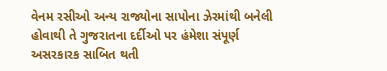વેનમ રસીઓ અન્ય રાજ્યોના સાપોના ઝેરમાંથી બનેલી હોવાથી તે ગુજરાતના દર્દીઓ પર હંમેશા સંપૂર્ણ અસરકારક સાબિત થતી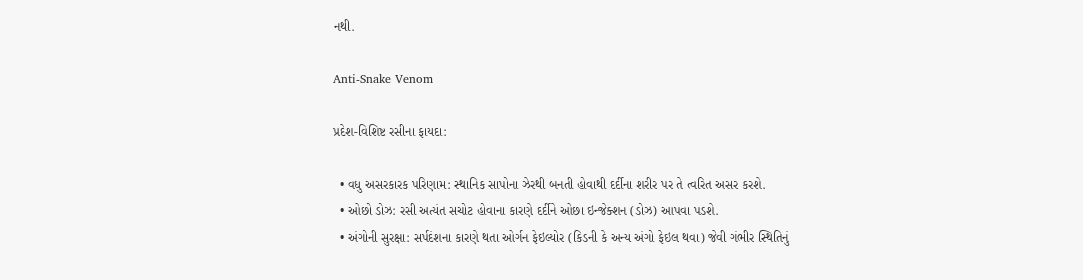નથી.

Anti-Snake Venom

પ્રદેશ-વિશિષ્ટ રસીના ફાયદા:

  • વધુ અસરકારક પરિણામ: સ્થાનિક સાપોના ઝેરથી બનતી હોવાથી દર્દીના શરીર પર તે ત્વરિત અસર કરશે.
  • ઓછો ડોઝ: રસી અત્યંત સચોટ હોવાના કારણે દર્દીને ઓછા ઇન્જેક્શન (ડોઝ) આપવા પડશે.
  • અંગોની સુરક્ષા: સર્પદંશના કારણે થતા ઓર્ગન ફેઇલ્યોર (કિડની કે અન્ય અંગો ફેઇલ થવા) જેવી ગંભીર સ્થિતિનું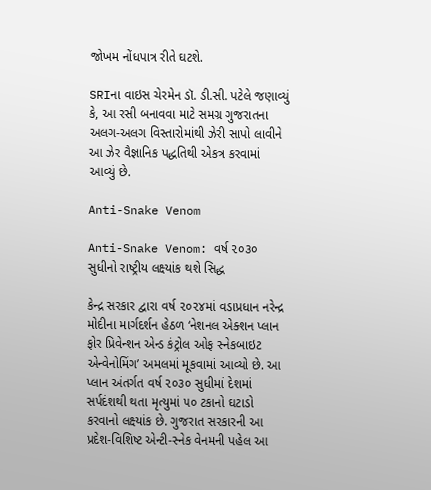જોખમ નોંધપાત્ર રીતે ઘટશે.

SRIના વાઇસ ચેરમેન ડૉ. ડી.સી. પટેલે જણાવ્યું કે, આ રસી બનાવવા માટે સમગ્ર ગુજરાતના અલગ-અલગ વિસ્તારોમાંથી ઝેરી સાપો લાવીને આ ઝેર વૈજ્ઞાનિક પદ્ધતિથી એકત્ર કરવામાં આવ્યું છે.

Anti-Snake Venom

Anti-Snake Venom: વર્ષ ૨૦૩૦ સુધીનો રાષ્ટ્રીય લક્ષ્યાંક થશે સિદ્ધ

કેન્દ્ર સરકાર દ્વારા વર્ષ ૨૦૨૪માં વડાપ્રધાન નરેન્દ્ર મોદીના માર્ગદર્શન હેઠળ ‘નેશનલ એક્શન પ્લાન ફોર પ્રિવેન્શન એન્ડ કંટ્રોલ ઓફ સ્નેકબાઇટ એન્વેનોમિંગ’ અમલમાં મૂકવામાં આવ્યો છે. આ પ્લાન અંતર્ગત વર્ષ ૨૦૩૦ સુધીમાં દેશમાં સર્પદંશથી થતા મૃત્યુમાં ૫૦ ટકાનો ઘટાડો કરવાનો લક્ષ્યાંક છે. ગુજરાત સરકારની આ પ્રદેશ-વિશિષ્ટ એન્ટી-સ્નેક વેનમની પહેલ આ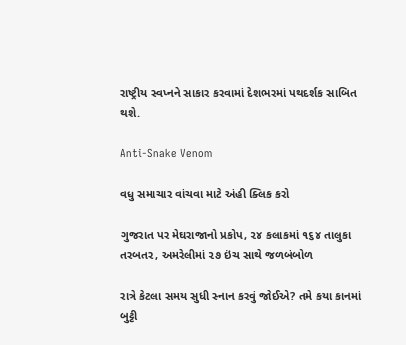રાષ્ટ્રીય સ્વપ્નને સાકાર કરવામાં દેશભરમાં પથદર્શક સાબિત થશે.

Anti-Snake Venom

વધુ સમાચાર વાંચવા માટે અંહી ક્લિક કરો

ગુજરાત પર મેઘરાજાનો પ્રકોપ, ૨૪ કલાકમાં ૧૬૪ તાલુકા તરબતર, અમરેલીમાં ૨૭ ઇંચ સાથે જળબંબોળ

રાત્રે કેટલા સમય સુધી સ્નાન કરવું જોઈએ? તમે કયા કાનમાં બુટ્ટી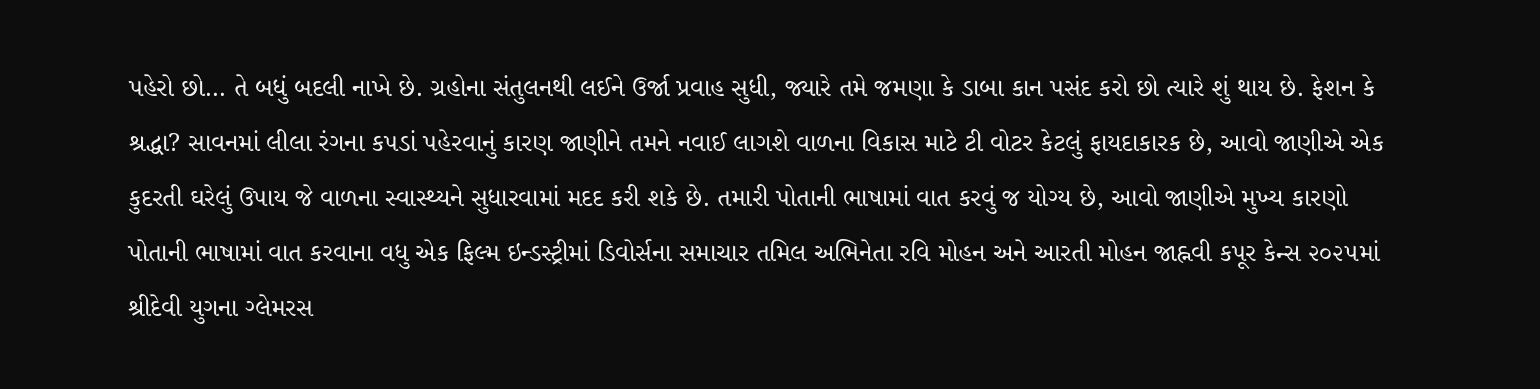પહેરો છો… તે બધું બદલી નાખે છે. ગ્રહોના સંતુલનથી લઈને ઉર્જા પ્રવાહ સુધી, જ્યારે તમે જમણા કે ડાબા કાન પસંદ કરો છો ત્યારે શું થાય છે. ફેશન કે શ્રદ્ધા? સાવનમાં લીલા રંગના કપડાં પહેરવાનું કારણ જાણીને તમને નવાઈ લાગશે વાળના વિકાસ માટે ટી વોટર કેટલું ફાયદાકારક છે, આવો જાણીએ એક કુદરતી ઘરેલું ઉપાય જે વાળના સ્વાસ્થ્યને સુધારવામાં મદદ કરી શકે છે. તમારી પોતાની ભાષામાં વાત કરવું જ યોગ્ય છે, આવો જાણીએ મુખ્ય કારણો પોતાની ભાષામાં વાત કરવાના વધુ એક ફિલ્મ ઇન્ડસ્ટ્રીમાં ડિવોર્સના સમાચાર તમિલ અભિનેતા રવિ મોહન અને આરતી મોહન જાહ્નવી કપૂર કેન્સ ૨૦૨૫માં શ્રીદેવી યુગના ગ્લેમરસ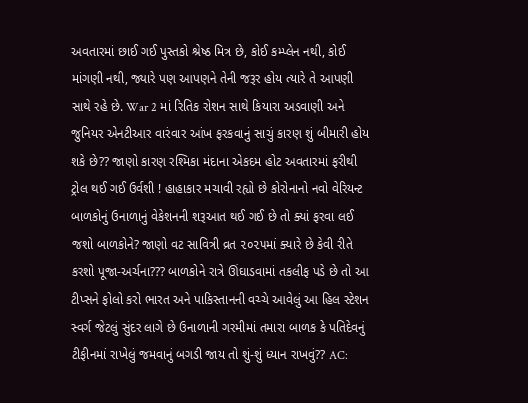અવતારમાં છાઈ ગઈ પુસ્તકો શ્રેષ્ઠ મિત્ર છે, કોઈ કમ્પ્લેન નથી, કોઈ માંગણી નથી, જ્યારે પણ આપણને તેની જરૂર હોય ત્યારે તે આપણી સાથે રહે છે. War 2 માં રિતિક રોશન સાથે કિયારા અડવાણી અને જુનિયર એનટીઆર વારંવાર આંખ ફરકવાનું સાચું કારણ શું બીમારી હોય શકે છે?? જાણો કારણ રશ્મિકા મંદાના એકદમ હોટ અવતારમાં ફરીથી ટ્રોલ થઈ ગઈ ઉર્વશી ! હાહાકાર મચાવી રહ્યો છે કોરોનાનો નવો વેરિયન્ટ બાળકોનું ઉનાળાનું વેકેશનની શરૂઆત થઈ ગઈ છે તો ક્યાં ફરવા લઈ જશો બાળકોને? જાણો વટ સાવિત્રી વ્રત ૨૦૨૫માં ક્યારે છે કેવી રીતે કરશો પૂજા-અર્ચના??? બાળકોને રાત્રે ઊંઘાડવામાં તકલીફ પડે છે તો આ ટીપ્સને ફોલો કરો ભારત અને પાકિસ્તાનની વચ્ચે આવેલું આ હિલ સ્ટેશન સ્વર્ગ જેટલું સુંદર લાગે છે ઉનાળાની ગરમીમાં તમારા બાળક કે પતિદેવનું ટીફીનમાં રાખેલું જમવાનું બગડી જાય તો શું-શું ધ્યાન રાખવું?? AC: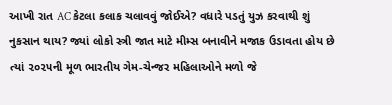આખી રાત AC કેટલા કલાક ચલાવવું જોઈએ? વધારે પડતું યુઝ કરવાથી શું નુકસાન થાય? જ્યાં લોકો સ્ત્રી જાત માટે મીમ્સ બનાવીને મજાક ઉડાવતા હોય છે ત્યાં ૨૦૨૫ની મૂળ ભારતીય ગેમ-ચેન્જર મહિલાઓને મળો જે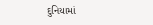દુનિયામાં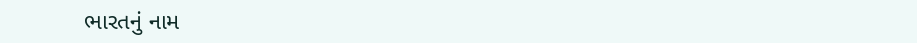ભારતનું નામ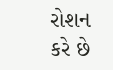રોશન કરે છે